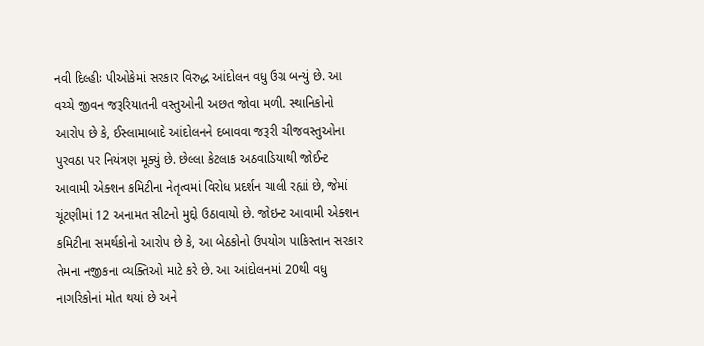નવી દિલ્હીઃ પીઓકેમાં સરકાર વિરુદ્ધ આંદોલન વધુ ઉગ્ર બન્યું છે. આ વચ્ચે જીવન જરૂરિયાતની વસ્તુઓની અછત જોવા મળી. સ્થાનિકોનો આરોપ છે કે, ઈસ્લામાબાદે આંદોલનને દબાવવા જરૂરી ચીજવસ્તુઓના પુરવઠા પર નિયંત્રણ મૂક્યું છે. છેલ્લા કેટલાક અઠવાડિયાથી જોઈન્ટ આવામી એક્શન કમિટીના નેતૃત્વમાં વિરોધ પ્રદર્શન ચાલી રહ્યાં છે, જેમાં ચૂંટણીમાં 12 અનામત સીટનો મુદ્દો ઉઠાવાયો છે. જોઇન્ટ આવામી એક્શન કમિટીના સમર્થકોનો આરોપ છે કે, આ બેઠકોનો ઉપયોગ પાકિસ્તાન સરકાર તેમના નજીકના વ્યક્તિઓ માટે કરે છે. આ આંદોલનમાં 20થી વધુ નાગરિકોનાં મોત થયાં છે અને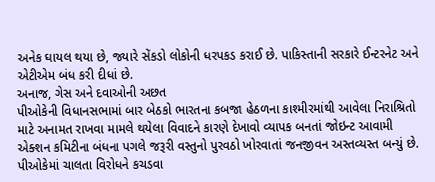અનેક ઘાયલ થયા છે, જ્યારે સેંકડો લોકોની ધરપકડ કરાઈ છે. પાકિસ્તાની સરકારે ઈન્ટરનેટ અને એટીએમ બંધ કરી દીધાં છે.
અનાજ, ગેસ અને દવાઓની અછત
પીઓકેની વિધાનસભામાં બાર બેઠકો ભારતના કબજા હેઠળના કાશ્મીરમાંથી આવેલા નિરાશ્રિતો માટે અનામત રાખવા મામલે થયેલા વિવાદને કારણે દેખાવો વ્યાપક બનતાં જોઇન્ટ આવામી એક્શન કમિટીના બંધના પગલે જરૂરી વસ્તુનો પુરવઠો ખોરવાતાં જનજીવન અસ્તવ્યસ્ત બન્યું છે. પીઓકેમાં ચાલતા વિરોધને કચડવા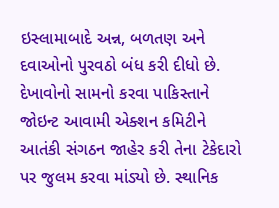ઇસ્લામાબાદે અન્ન, બળતણ અને દવાઓનો પુરવઠો બંધ કરી દીધો છે.
દેખાવોનો સામનો કરવા પાકિસ્તાને જોઇન્ટ આવામી એક્શન કમિટીને આતંકી સંગઠન જાહેર કરી તેના ટેકેદારો પર જુલમ કરવા માંડ્યો છે. સ્થાનિક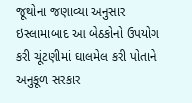જૂથોના જણાવ્યા અનુસાર ઇસ્લામાબાદ આ બેઠકોનો ઉપયોગ કરી ચૂંટણીમાં ઘાલમેલ કરી પોતાને અનુકૂળ સરકાર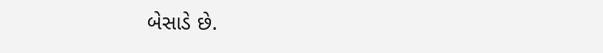બેસાડે છે.